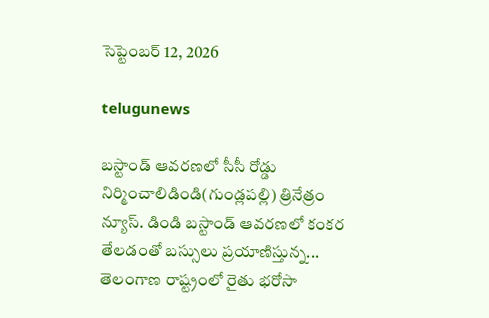సెప్టెంబర్ 12, 2026

telugunews

బస్టాండ్ ఆవరణలో సీసీ రోడ్డు నిర్మించాలిడిండి(గుండ్లపల్లి) త్రినేత్రం న్యూస్. డిండి బస్టాండ్ ఆవరణలో కంకర తేలడంతో బస్సులు ప్రయాణిస్తున్న...
తెలంగాణ రాష్ట్రంలో రైతు భరోసా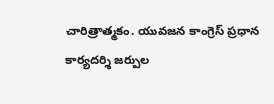చారిత్రాత్మకం. యువజన కాంగ్రెస్ ప్రధాన కార్యదర్శి జర్పుల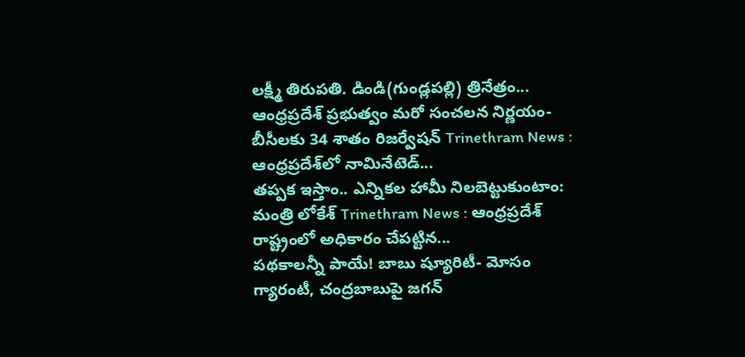లక్ష్మీ తిరుపతి. డిండి(గుండ్లపల్లి) త్రినేత్రం...
ఆంధ్రప్రదేశ్‌ ప్రభుత్వం మరో సంచలన నిర్ణయం- బీసీలకు 34 శాతం రిజర్వేషన్ Trinethram News : ఆంధ్రప్రదేశ్‌లో నామినేటెడ్‌...
తప్పక ఇస్తాం.. ఎన్నికల హామీ నిలబెట్టుకుంటాం: మంత్రి లోకేశ్‌ Trinethram News : ఆంధ్రప్రదేశ్‌ రాష్ట్రంలో అధికారం చేపట్టిన...
పథకాలన్నీ పాయే! బాబు ష్యూరిటీ- మోసం గ్యారంటీ, చంద్రబాబుపై జగన్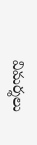విమర్శలు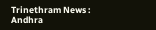Trinethram News : Andhra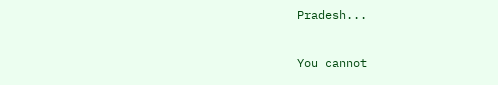Pradesh...

You cannot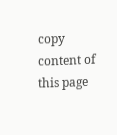copy content of this page